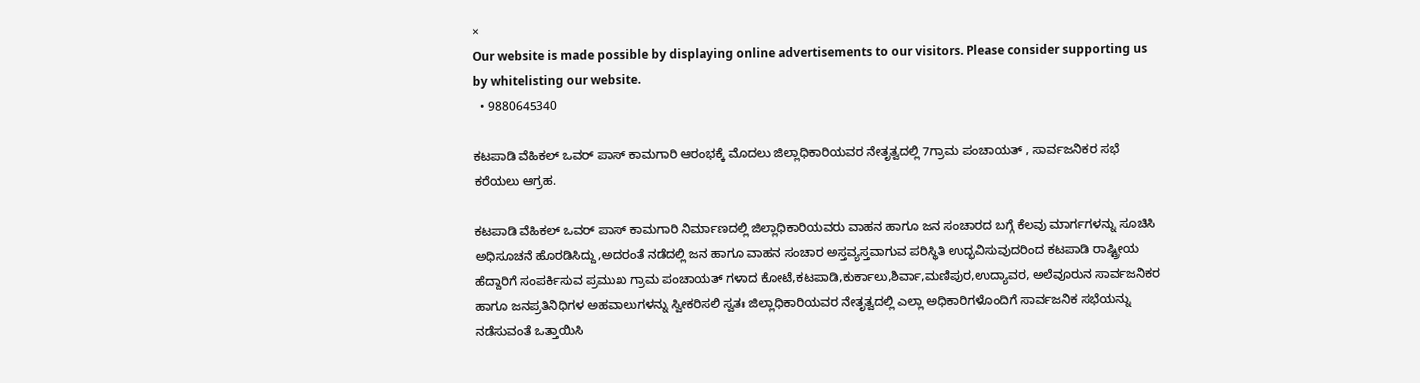×
Our website is made possible by displaying online advertisements to our visitors. Please consider supporting us by whitelisting our website.
  • 9880645340

ಕಟಪಾಡಿ ವೆಹಿಕಲ್ ಒವರ್ ಪಾಸ್ ಕಾಮಗಾರಿ ಆರಂಭಕ್ಕೆ ಮೊದಲು ಜಿಲ್ಲಾಧಿಕಾರಿಯವರ ನೇತೃತ್ವದಲ್ಲಿ 7ಗ್ರಾಮ ಪಂಚಾಯತ್ , ಸಾರ್ವಜನಿಕರ ಸಭೆ ಕರೆಯಲು ಆಗ್ರಹ.

ಕಟಪಾಡಿ ವೆಹಿಕಲ್ ಒವರ್ ಪಾಸ್ ಕಾಮಗಾರಿ ನಿರ್ಮಾಣದಲ್ಲಿ ಜಿಲ್ಲಾಧಿಕಾರಿಯವರು ವಾಹನ ಹಾಗೂ ಜನ ಸಂಚಾರದ ಬಗ್ಗೆ ಕೆಲವು ಮಾರ್ಗಗಳನ್ನು ಸೂಚಿಸಿ ಅಧಿಸೂಚನೆ ಹೊರಡಿಸಿದ್ದು,ಅದರಂತೆ ನಡೆದಲ್ಲಿ ಜನ ಹಾಗೂ ವಾಹನ ಸಂಚಾರ ಅಸ್ತವ್ಯಸ್ತವಾಗುವ ಪರಿಸ್ಥಿತಿ ಉದ್ಭವಿಸುವುದರಿಂದ ಕಟಪಾಡಿ ರಾಷ್ಟ್ರೀಯ ಹೆದ್ದಾರಿಗೆ ಸಂಪರ್ಕಿಸುವ ಪ್ರಮುಖ ಗ್ರಾಮ ಪಂಚಾಯತ್ ಗಳಾದ ಕೋಟೆ,ಕಟಪಾಡಿ,ಕುರ್ಕಾಲು,ಶಿರ್ವಾ,ಮಣಿಪುರ,ಉದ್ಯಾವರ, ಅಲೆವೂರುನ ಸಾರ್ವಜನಿಕರ ಹಾಗೂ ಜನಪ್ರತಿನಿಧಿಗಳ ಅಹವಾಲುಗಳನ್ನು ಸ್ವೀಕರಿಸಲಿ ಸ್ವತಃ ಜಿಲ್ಲಾಧಿಕಾರಿಯವರ ನೇತೃತ್ವದಲ್ಲಿ ಎಲ್ಲಾ ಅಧಿಕಾರಿಗಳೊಂದಿಗೆ ಸಾರ್ವಜನಿಕ ಸಭೆಯನ್ನು ನಡೆಸುವಂತೆ ಒತ್ತಾಯಿಸಿ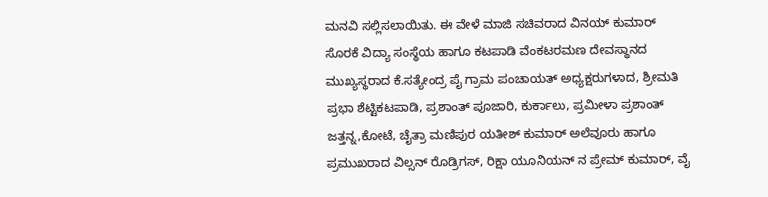ಮನವಿ ಸಲ್ಲಿಸಲಾಯಿತು. ಈ ವೇಳೆ ಮಾಜಿ ಸಚಿವರಾದ ವಿನಯ್ ಕುಮಾರ್ ಸೊರಕೆ ವಿದ್ಯಾ ಸಂಸ್ಥೆಯ ಹಾಗೂ ಕಟಪಾಡಿ ವೆಂಕಟರಮಣ ದೇವಸ್ಥಾನದ ಮುಖ್ಯಸ್ಥರಾದ ಕೆ.ಸತ್ಯೇಂದ್ರ ಪೈ ಗ್ರಾಮ ಪಂಚಾಯತ್ ಅಧ್ಯಕ್ಷರುಗಳಾದ, ಶ್ರೀಮತಿ ಪ್ರಭಾ ಶೆಟ್ಟಿಕಟಪಾಡಿ, ಪ್ರಶಾಂತ್ ಪೂಜಾರಿ, ಕುರ್ಕಾಲು, ಪ್ರಮೀಳಾ ಪ್ರಶಾಂತ್ ಜತ್ತನ್ನ,ಕೋಟೆ, ಚೈತ್ರಾ ಮಣಿಪುರ ಯತೀಶ್ ಕುಮಾರ್ ಅಲೆವೂರು ಹಾಗೂ ಪ್ರಮುಖರಾದ ವಿಲ್ಸನ್ ರೊಡ್ರಿಗಸ್, ರಿಕ್ಷಾ ಯೂನಿಯನ್ ನ ಪ್ರೇಮ್ ಕುಮಾರ್, ವೈ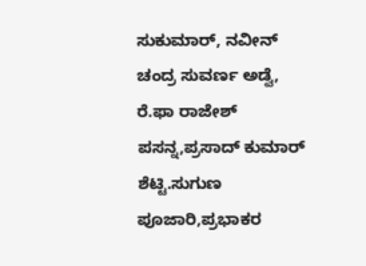ಸುಕುಮಾರ್, ನವೀನ್ ಚಂದ್ರ ಸುವರ್ಣ ಅಡ್ವೆ, ರೆ.ಫಾ ರಾಜೇಶ್ ಪಸನ್ನ,ಪ್ರಸಾದ್ ಕುಮಾರ್ ಶೆಟ್ಟಿ.ಸುಗುಣ ಪೂಜಾರಿ,ಪ್ರಭಾಕರ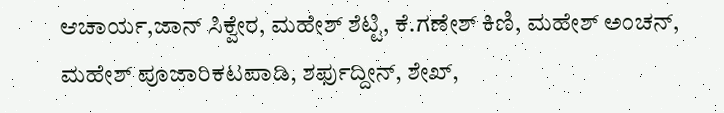ಆಚಾರ್ಯ,ಜಾನ್ ಸಿಕ್ವೇರ, ಮಹೇಶ್ ಶೆಟ್ಟಿ, ಕೆ.ಗಣೇಶ್ ಕಿಣಿ, ಮಹೇಶ್ ಅಂಚನ್, ಮಹೇಶ್ ಪೂಜಾರಿಕಟಪಾಡಿ, ಶರ್ಫುದ್ದೀನ್, ಶೇಖ್,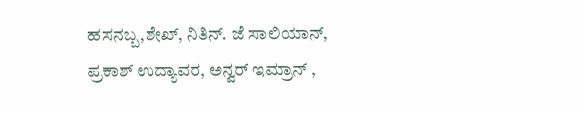ಹಸನಬ್ಬ,ಶೇಖ್, ನಿತಿನ್. ಜೆ ಸಾಲಿಯಾನ್, ಪ್ರಕಾಶ್ ಉದ್ಯಾವರ, ಅನ್ವರ್ ಇಮ್ರಾನ್ ,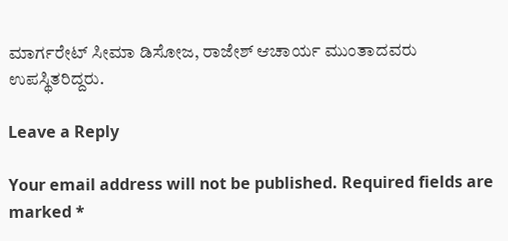ಮಾರ್ಗರೇಟ್ ಸೀಮಾ ಡಿಸೋಜ, ರಾಜೇಶ್ ಆಚಾರ್ಯ ಮುಂತಾದವರು ಉಪಸ್ಥಿತರಿದ್ದರು.

Leave a Reply

Your email address will not be published. Required fields are marked *